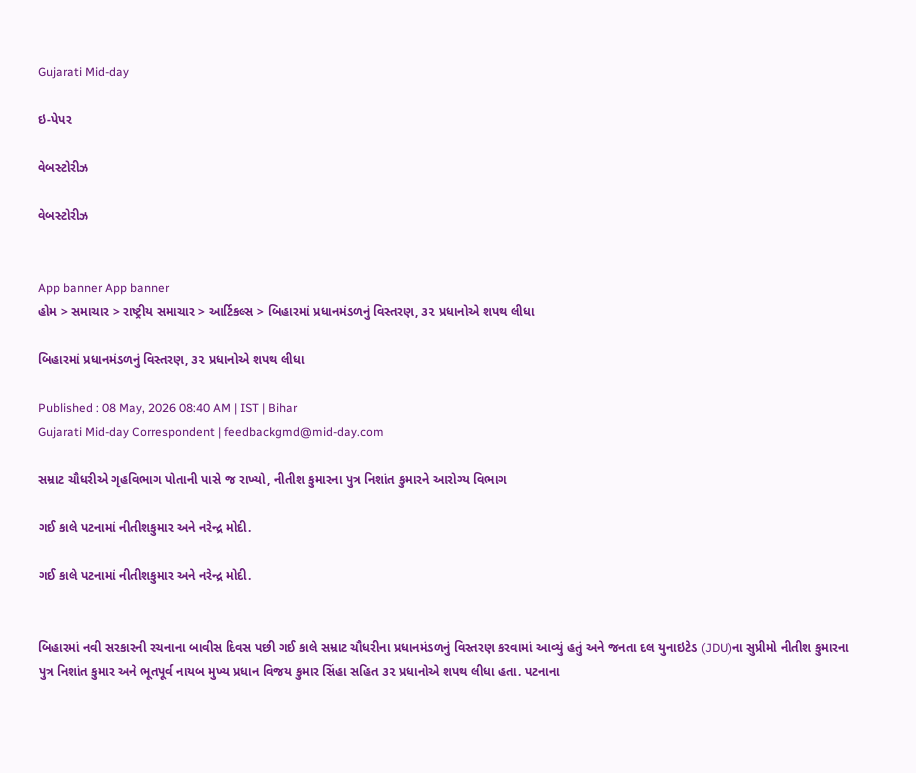Gujarati Mid-day

ઇ-પેપર

વેબસ્ટોરીઝ

વેબસ્ટોરીઝ


App banner App banner
હોમ > સમાચાર > રાષ્ટ્રીય સમાચાર > આર્ટિકલ્સ > બિહારમાં પ્રધાનમંડળનું વિસ્તરણ, ૩૨ પ્રધાનોએ શપથ લીધા

બિહારમાં પ્રધાનમંડળનું વિસ્તરણ, ૩૨ પ્રધાનોએ શપથ લીધા

Published : 08 May, 2026 08:40 AM | IST | Bihar
Gujarati Mid-day Correspondent | feedbackgmd@mid-day.com

સમ્રાટ ચૌધરીએ ગૃહવિભાગ પોતાની પાસે જ રાખ્યો, નીતીશ કુમારના પુત્ર નિશાંત કુમારને આરોગ્ય વિભાગ

ગઈ કાલે પટનામાં નીતીશકુમાર અને નરેન્દ્ર મોદી.

ગઈ કાલે પટનામાં નીતીશકુમાર અને નરેન્દ્ર મોદી.


બિહારમાં નવી સરકારની રચનાના બાવીસ દિવસ પછી ગઈ કાલે સમ્રાટ ચૌધરીના પ્રધાનમંડળનું વિસ્તરણ કરવામાં આવ્યું હતું અને જનતા દલ યુનાઇટેડ (JDU)ના સુપ્રીમો નીતીશ કુમારના પુત્ર નિશાંત કુમાર અને ભૂતપૂર્વ નાયબ મુખ્ય પ્રધાન વિજય કુમાર સિંહા સહિત ૩૨ પ્રધાનોએ શપથ લીધા હતા. પટનાના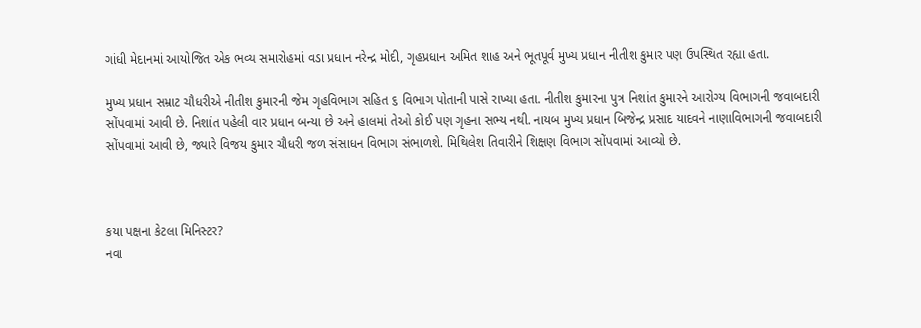ગાંધી મેદાનમાં આયોજિત એક ભવ્ય સમારોહમાં વડા પ્રધાન નરેન્દ્ર મોદી, ગૃહપ્રધાન અમિત શાહ અને ભૂતપૂર્વ મુખ્ય પ્રધાન નીતીશ કુમાર પણ ઉપસ્થિત રહ્યા હતા.

મુખ્ય પ્રધાન સમ્રાટ ચૌધરીએ નીતીશ કુમારની જેમ ગૃહવિભાગ સહિત ૬ વિભાગ પોતાની પાસે રાખ્યા હતા. નીતીશ કુમારના પુત્ર નિશાંત કુમારને આરોગ્ય વિભાગની જવાબદારી સોંપવામાં આવી છે. નિશાંત પહેલી વાર પ્રધાન બન્યા છે અને હાલમાં તેઓ કોઈ પણ ગૃહના સભ્ય નથી. નાયબ મુખ્ય પ્રધાન બિજેન્દ્ર પ્રસાદ યાદવને નાણાવિભાગની જવાબદારી સોંપવામાં આવી છે, જ્યારે વિજય કુમાર ચૌધરી જળ સંસાધન વિભાગ સંભાળશે. મિથિલેશ તિવારીને શિક્ષણ વિભાગ સોંપવામાં આવ્યો છે.



કયા પક્ષના કેટલા મિનિસ્ટર?
નવા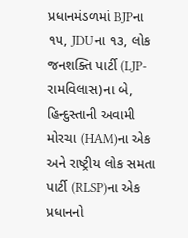પ્રધાનમંડળમાં BJPના ૧૫, JDUના ૧૩, લોક જનશક્તિ પાર્ટી (LJP-રામવિલાસ)ના બે, હિન્દુસ્તાની અવામી મોરચા (HAM)ના એક અને રાષ્ટ્રીય લોક સમતા પાર્ટી (RLSP)ના એક પ્રધાનનો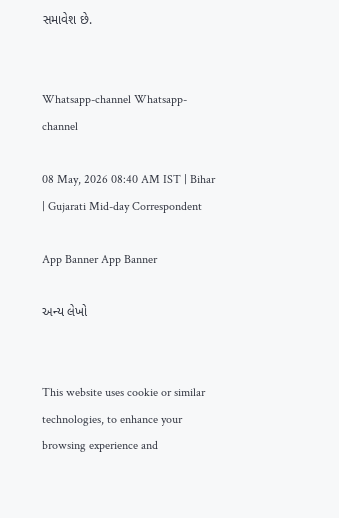સમાવેશ છે.


Whatsapp-channel Whatsapp-channel

08 May, 2026 08:40 AM IST | Bihar | Gujarati Mid-day Correspondent

App Banner App Banner

અન્ય લેખો


This website uses cookie or similar technologies, to enhance your browsing experience and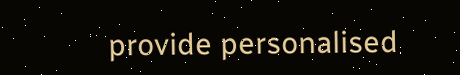provide personalised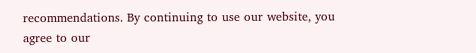recommendations. By continuing to use our website, you agree to our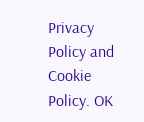Privacy Policy and Cookie Policy. OK